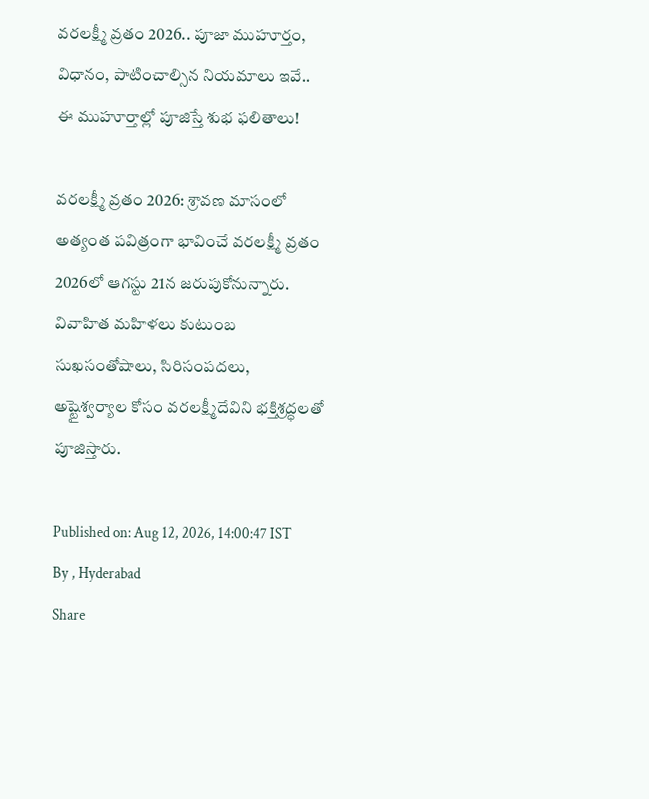వరలక్ష్మీ వ్రతం 2026.. పూజా ముహూర్తం, విధానం, పాటించాల్సిన నియమాలు ఇవే.. ఈ ముహూర్తాల్లో పూజిస్తే శుభ ఫలితాలు!

వరలక్ష్మీ వ్రతం 2026: శ్రావణ మాసంలో అత్యంత పవిత్రంగా భావించే వరలక్ష్మీ వ్రతం 2026లో ఆగస్టు 21న జరుపుకోనున్నారు. వివాహిత మహిళలు కుటుంబ సుఖసంతోషాలు, సిరిసంపదలు, అష్టైశ్వర్యాల కోసం వరలక్ష్మీదేవిని భక్తిశ్రద్ధలతో పూజిస్తారు.

Published on: Aug 12, 2026, 14:00:47 IST
By , Hyderabad
Share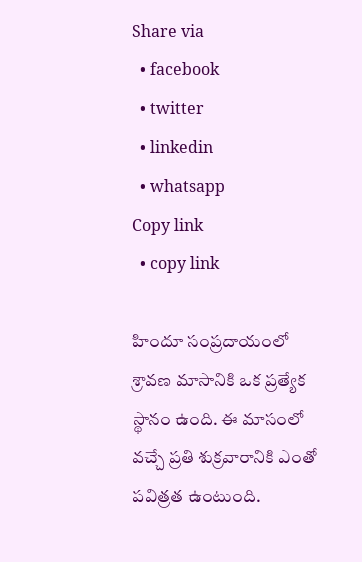Share via
  • facebook
  • twitter
  • linkedin
  • whatsapp
Copy link
  • copy link

హిందూ సంప్రదాయంలో శ్రావణ మాసానికి ఒక ప్రత్యేక స్థానం ఉంది. ఈ మాసంలో వచ్చే ప్రతి శుక్రవారానికి ఎంతో పవిత్రత ఉంటుంది.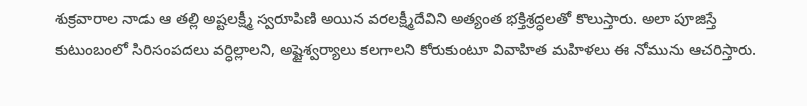శుక్రవారాల నాడు ఆ తల్లి అష్టలక్ష్మీ స్వరూపిణి అయిన వరలక్ష్మీదేవిని అత్యంత భక్తిశ్రద్ధలతో కొలుస్తారు. అలా పూజిస్తే కుటుంబంలో సిరిసంపదలు వర్ధిల్లాలని, అష్టైశ్వర్యాలు కలగాలని కోరుకుంటూ వివాహిత మహిళలు ఈ నోమును ఆచరిస్తారు.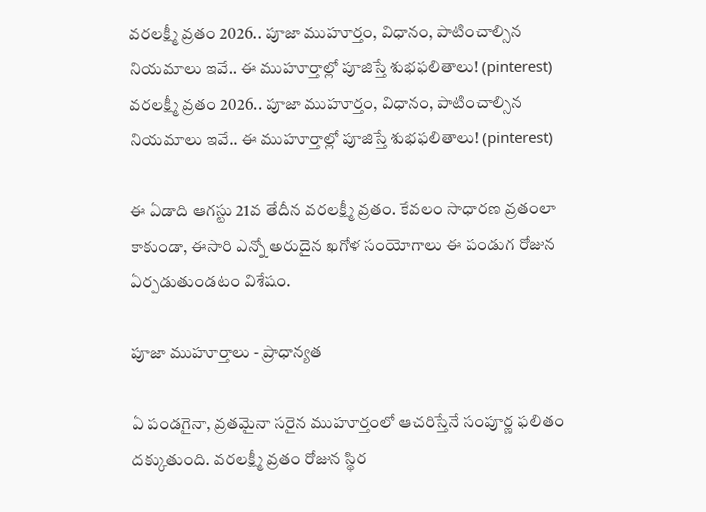వరలక్ష్మీ వ్రతం 2026.. పూజా ముహూర్తం, విధానం, పాటించాల్సిన నియమాలు ఇవే.. ఈ ముహూర్తాల్లో పూజిస్తే శుభఫలితాలు! (pinterest)
వరలక్ష్మీ వ్రతం 2026.. పూజా ముహూర్తం, విధానం, పాటించాల్సిన నియమాలు ఇవే.. ఈ ముహూర్తాల్లో పూజిస్తే శుభఫలితాలు! (pinterest)

ఈ ఏడాది ఆగస్టు 21వ తేదీన వరలక్ష్మీ వ్రతం. కేవలం సాధారణ వ్రతంలా కాకుండా, ఈసారి ఎన్నో అరుదైన ఖగోళ సంయోగాలు ఈ పండుగ రోజున ఏర్పడుతుండటం విశేషం.

పూజా ముహూర్తాలు - ప్రాధాన్యత

ఏ పండగైనా, వ్రతమైనా సరైన ముహూర్తంలో ఆచరిస్తేనే సంపూర్ణ ఫలితం దక్కుతుంది. వరలక్ష్మీ వ్రతం రోజున స్థిర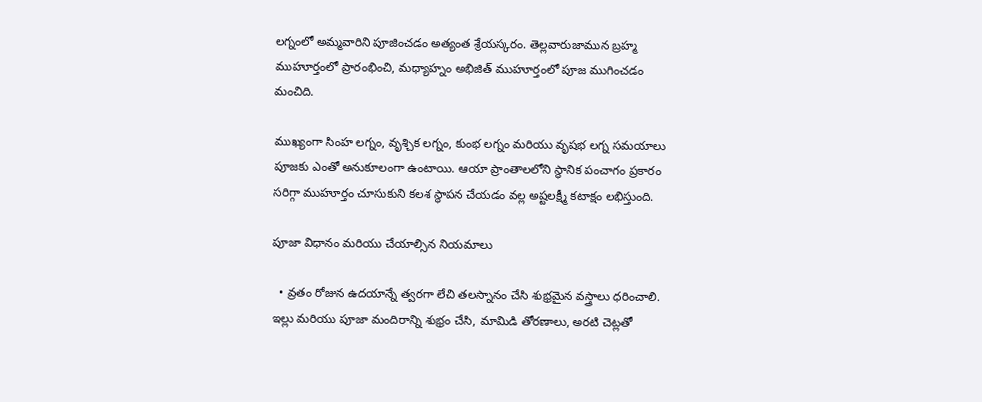లగ్నంలో అమ్మవారిని పూజించడం అత్యంత శ్రేయస్కరం. తెల్లవారుజామున బ్రహ్మ ముహూర్తంలో ప్రారంభించి, మధ్యాహ్నం అభిజిత్ ముహూర్తంలో పూజ ముగించడం మంచిది.

ముఖ్యంగా సింహ లగ్నం, వృశ్చిక లగ్నం, కుంభ లగ్నం మరియు వృషభ లగ్న సమయాలు పూజకు ఎంతో అనుకూలంగా ఉంటాయి. ఆయా ప్రాంతాలలోని స్థానిక పంచాగం ప్రకారం సరిగ్గా ముహూర్తం చూసుకుని కలశ స్థాపన చేయడం వల్ల అష్టలక్ష్మీ కటాక్షం లభిస్తుంది.

పూజా విధానం మరియు చేయాల్సిన నియమాలు

  • వ్రతం రోజున ఉదయాన్నే త్వరగా లేచి తలస్నానం చేసి శుభ్రమైన వస్త్రాలు ధరించాలి. ఇల్లు మరియు పూజా మందిరాన్ని శుభ్రం చేసి, మామిడి తోరణాలు, అరటి చెట్లతో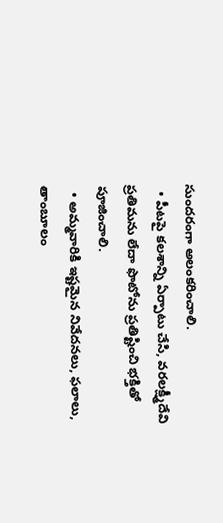సుందరంగా అలంకరించాలి.
  • పీటపై కలశాన్ని ఏర్పాటు చేసి, వరలక్ష్మీదేవి ప్రతిమను లేదా ఫొటోను ప్రతిష్టించి భక్తితో పూజించాలి.
  • అమ్మవారికి ఇష్టమైన నివేదనలు, ఫలాలు, తాంబూలం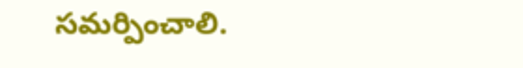సమర్పించాలి.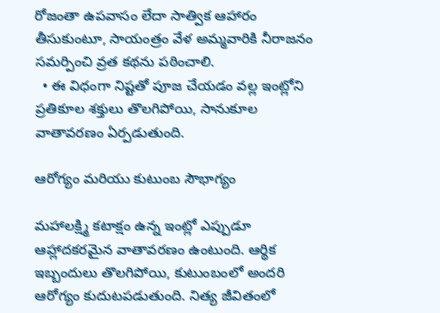రోజంతా ఉపవాసం లేదా సాత్విక ఆహారం తీసుకుంటూ, సాయంత్రం వేళ అమ్మవారికి నీరాజనం సమర్పించి వ్రత కథను పఠించాలి.
  • ఈ విధంగా నిష్టతో పూజ చేయడం వల్ల ఇంట్లోని ప్రతికూల శక్తులు తొలగిపోయి, సానుకూల వాతావరణం ఏర్పడుతుంది.

ఆరోగ్యం మరియు కుటుంబ సౌభాగ్యం

మహాలక్ష్మి కటాక్షం ఉన్న ఇంట్లో ఎప్పుడూ ఆహ్లాదకరమైన వాతావరణం ఉంటుంది. ఆర్థిక ఇబ్బందులు తొలగిపోయి, కుటుంబంలో అందరి ఆరోగ్యం కుదుటపడుతుంది. నిత్య జీవితంలో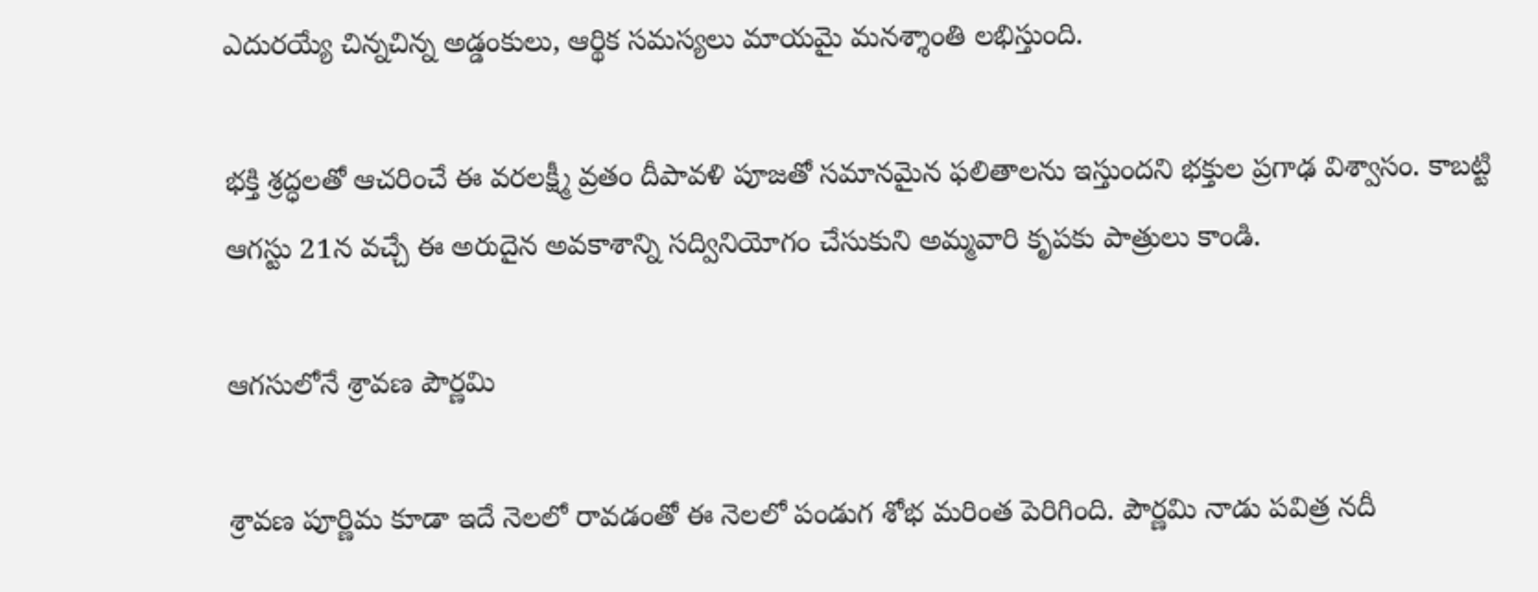ఎదురయ్యే చిన్నచిన్న అడ్డంకులు, ఆర్థిక సమస్యలు మాయమై మనశ్శాంతి లభిస్తుంది.

భక్తి శ్రద్ధలతో ఆచరించే ఈ వరలక్ష్మీ వ్రతం దీపావళి పూజతో సమానమైన ఫలితాలను ఇస్తుందని భక్తుల ప్రగాఢ విశ్వాసం. కాబట్టి ఆగస్టు 21న వచ్చే ఈ అరుదైన అవకాశాన్ని సద్వినియోగం చేసుకుని అమ్మవారి కృపకు పాత్రులు కాండి.

ఆగసులోనే శ్రావణ పౌర్ణమి

శ్రావణ పూర్ణిమ కూడా ఇదే నెలలో రావడంతో ఈ నెలలో పండుగ శోభ మరింత పెరిగింది. పౌర్ణమి నాడు పవిత్ర నదీ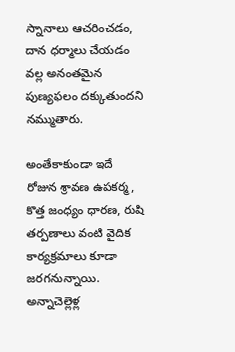స్నానాలు ఆచరించడం, దాన ధర్మాలు చేయడం వల్ల అనంతమైన పుణ్యఫలం దక్కుతుందని నమ్ముతారు.

అంతేకాకుండా ఇదే రోజున శ్రావణ ఉపకర్మ, కొత్త జంధ్యం ధారణ, రుషి తర్పణాలు వంటి వైదిక కార్యక్రమాలు కూడా జరగనున్నాయి. అన్నాచెల్లెళ్ల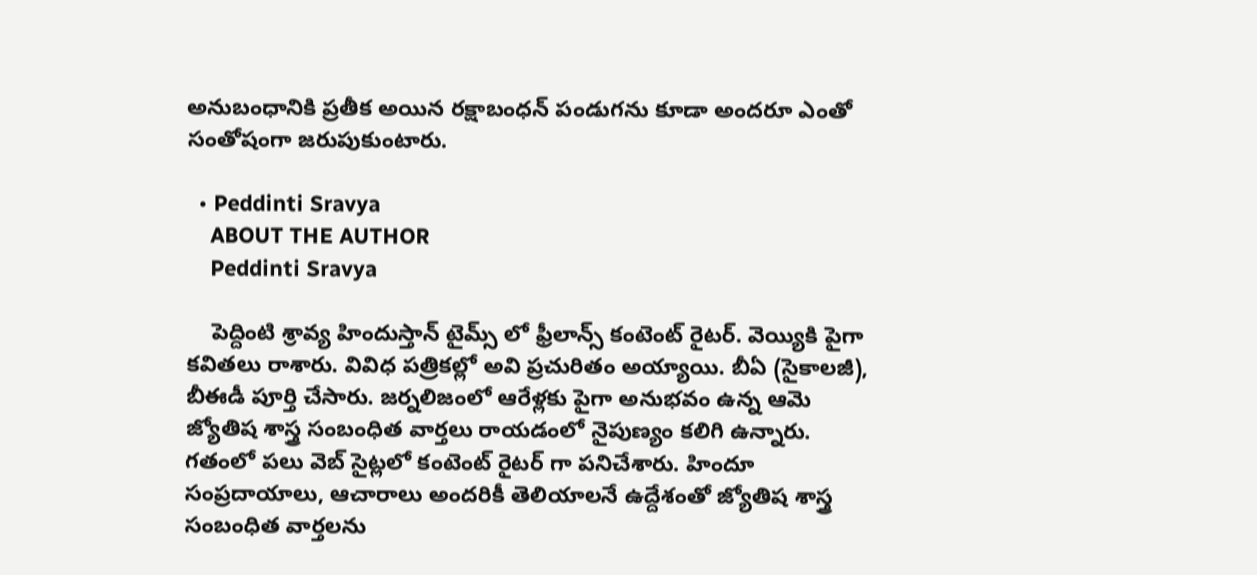అనుబంధానికి ప్రతీక అయిన రక్షాబంధన్ పండుగను కూడా అందరూ ఎంతో సంతోషంగా జరుపుకుంటారు.

  • Peddinti Sravya
    ABOUT THE AUTHOR
    Peddinti Sravya

    పెద్దింటి శ్రావ్య హిందుస్తాన్ టైమ్స్ లో ఫ్రీలాన్స్ కంటెంట్ రైటర్. వెయ్యికి పైగా కవితలు రాశారు. వివిధ పత్రికల్లో అవి ప్రచురితం అయ్యాయి. బీఏ (సైకాలజీ), బీఈడీ పూర్తి చేసారు. జర్నలిజంలో ఆరేళ్లకు పైగా అనుభవం ఉన్న ఆమె జ్యోతిష శాస్త్ర సంబంధిత వార్తలు రాయడంలో నైపుణ్యం కలిగి ఉన్నారు. గతంలో పలు వెబ్ సైట్లలో కంటెంట్ రైటర్ గా పనిచేశారు. హిందూ సంప్రదాయాలు, ఆచారాలు అందరికీ తెలియాలనే ఉద్దేశంతో జ్యోతిష శాస్త్ర సంబంధిత వార్తలను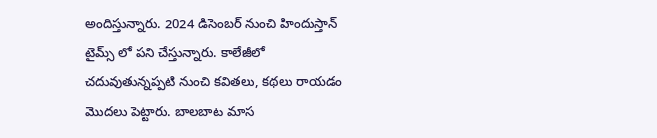అందిస్తున్నారు. 2024 డిసెంబర్ నుంచి హిందుస్తాన్ టైమ్స్ లో పని చేస్తున్నారు. కాలేజీలో చదువుతున్నప్పటి నుంచి కవితలు, కథలు రాయడం మొదలు పెట్టారు. బాలబాట మాస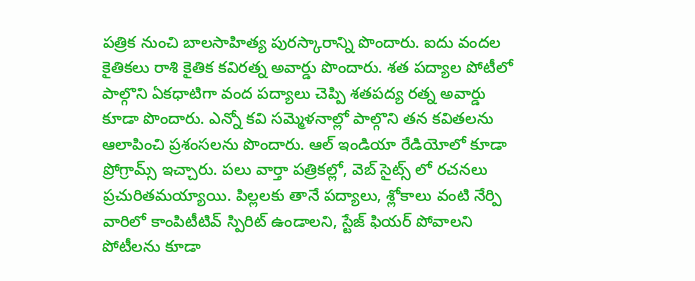పత్రిక నుంచి బాలసాహిత్య పురస్కారాన్ని పొందారు. ఐదు వందల కైతికలు రాశి కైతిక కవిరత్న అవార్డు పొందారు. శత పద్యాల పోటీలో పాల్గొని ఏకధాటిగా వంద పద్యాలు చెప్పి శతపద్య రత్న అవార్డు కూడా పొందారు. ఎన్నో కవి సమ్మెళనాల్లో పాల్గొని తన కవితలను ఆలాపించి ప్రశంసలను పొందారు. ఆల్ ఇండియా రేడియోలో కూడా ప్రోగ్రామ్స్ ఇచ్చారు. పలు వార్తా పత్రికల్లో, వెబ్ సైట్స్ లో రచనలు ప్రచురితమయ్యాయి. పిల్లలకు తానే పద్యాలు, శ్లోకాలు వంటి నేర్పి వారిలో కాంపిటీటివ్ స్పిరిట్ ఉండాలని, స్టేజ్ ఫియర్ పోవాలని పోటీలను కూడా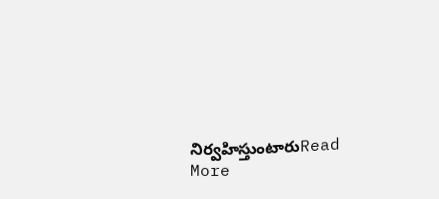నిర్వహిస్తుంటారుRead More